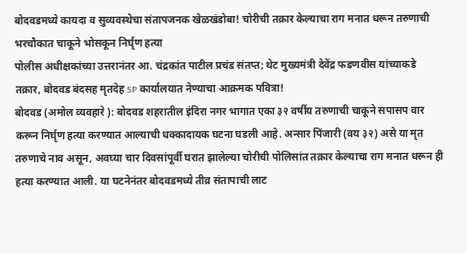बोदवडमध्ये कायदा व सुव्यवस्थेचा संतापजनक खेळखंडोबा! चोरीची तक्रार केल्याचा राग मनात धरून तरुणाची भरचौकात चाकूने भोसकून निर्घृण हत्या
पोलीस अधीक्षकांच्या उत्तरानंतर आ. चंद्रकांत पाटील प्रचंड संतप्त; थेट मुख्यमंत्री देवेंद्र फडणवीस यांच्याकडे तक्रार, बोदवड बंदसह मृतदेह SP कार्यालयात नेण्याचा आक्रमक पवित्रा!
बोदवड (अमोल व्यवहारे ): बोदवड शहरातील इंदिरा नगर भागात एका ३२ वर्षीय तरुणाची चाकूने सपासप वार करून निर्घृण हत्या करण्यात आल्याची धक्कादायक घटना घडली आहे. अन्सार पिंजारी (वय ३२) असे या मृत तरुणाचे नाव असून, अवघ्या चार दिवसांपूर्वी घरात झालेल्या चोरीची पोलिसांत तक्रार केल्याचा राग मनात धरून ही हत्या करण्यात आली. या घटनेनंतर बोदवडमध्ये तीव्र संतापाची लाट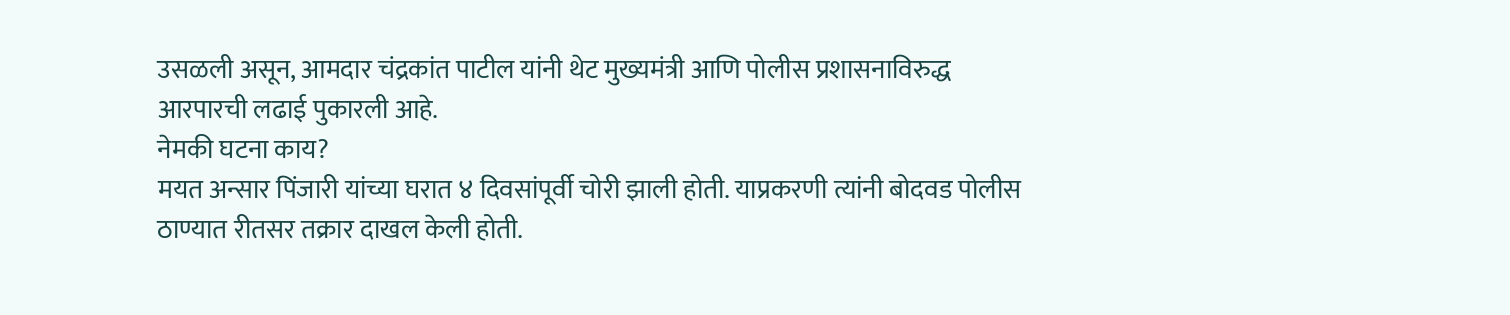उसळली असून, आमदार चंद्रकांत पाटील यांनी थेट मुख्यमंत्री आणि पोलीस प्रशासनाविरुद्ध आरपारची लढाई पुकारली आहे.
नेमकी घटना काय?
मयत अन्सार पिंजारी यांच्या घरात ४ दिवसांपूर्वी चोरी झाली होती. याप्रकरणी त्यांनी बोदवड पोलीस ठाण्यात रीतसर तक्रार दाखल केली होती.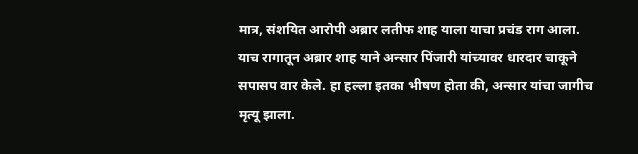मात्र, संशयित आरोपी अब्रार लतीफ शाह याला याचा प्रचंड राग आला. याच रागातून अब्रार शाह याने अन्सार पिंजारी यांच्यावर धारदार चाकूने सपासप वार केले. हा हल्ला इतका भीषण होता की, अन्सार यांचा जागीच मृत्यू झाला.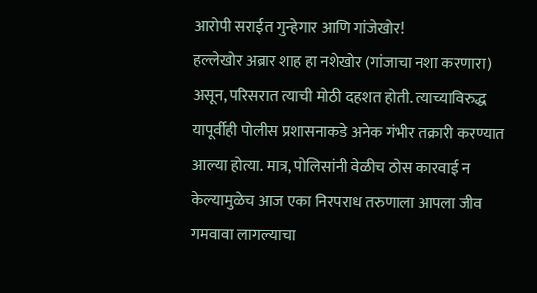आरोपी सराईत गुन्हेगार आणि गांजेखोर!
हल्लेखोर अब्रार शाह हा नशेखोर (गांजाचा नशा करणारा) असून, परिसरात त्याची मोठी दहशत होती. त्याच्याविरुद्ध यापूर्वीही पोलीस प्रशासनाकडे अनेक गंभीर तक्रारी करण्यात आल्या होत्या. मात्र, पोलिसांनी वेळीच ठोस कारवाई न केल्यामुळेच आज एका निरपराध तरुणाला आपला जीव गमवावा लागल्याचा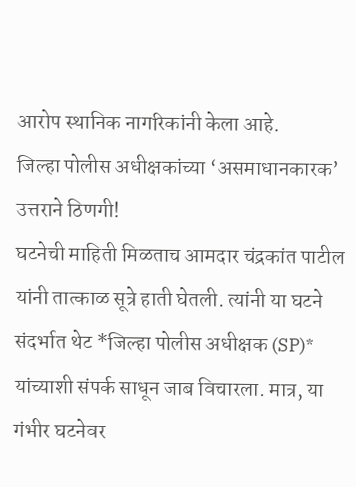आरोप स्थानिक नागरिकांनी केला आहे.
जिल्हा पोलीस अधीक्षकांच्या ‘असमाधानकारक’ उत्तराने ठिणगी!
घटनेची माहिती मिळताच आमदार चंद्रकांत पाटील यांनी तात्काळ सूत्रे हाती घेतली. त्यांनी या घटने संदर्भात थेट *जिल्हा पोलीस अधीक्षक (SP)* यांच्याशी संपर्क साधून जाब विचारला. मात्र, या गंभीर घटनेवर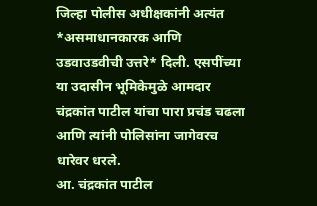जिल्हा पोलीस अधीक्षकांनी अत्यंत *असमाधानकारक आणि उडवाउडवीची उत्तरे* दिली. एसपींच्या या उदासीन भूमिकेमुळे आमदार चंद्रकांत पाटील यांचा पारा प्रचंड चढला आणि त्यांनी पोलिसांना जागेवरच धारेवर धरले.
आ. चंद्रकांत पाटील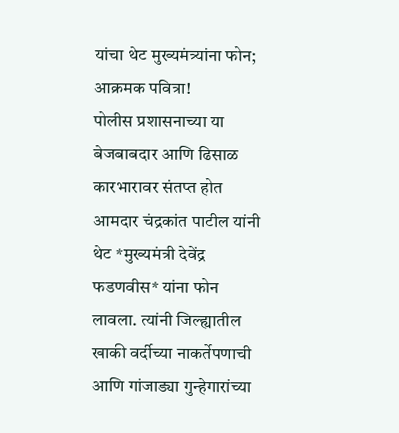यांचा थेट मुख्यमंत्र्यांना फोन; आक्रमक पवित्रा!
पोलीस प्रशासनाच्या या बेजबाबदार आणि ढिसाळ कारभारावर संतप्त होत आमदार चंद्रकांत पाटील यांनी थेट *मुख्यमंत्री देवेंद्र फडणवीस* यांना फोन लावला. त्यांनी जिल्ह्यातील खाकी वर्दीच्या नाकर्तेपणाची आणि गांजाड्या गुन्हेगारांच्या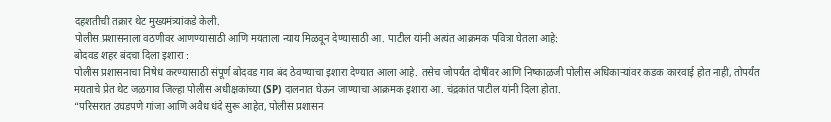दहशतीची तक्रार थेट मुख्यमंत्र्यांकडे केली.
पोलीस प्रशासनाला वठणीवर आणण्यासाठी आणि मयताला न्याय मिळवून देण्यासाठी आ. पाटील यांनी अत्यंत आक्रमक पवित्रा घेतला आहे:
बोदवड शहर बंदचा दिला इशारा :
पोलीस प्रशासनाचा निषेध करण्यासाठी संपूर्ण बोदवड गाव बंद ठेवण्याचा इशारा देण्यात आला आहे. तसेच जोपर्यंत दोषींवर आणि निष्काळजी पोलीस अधिकाऱ्यांवर कडक कारवाई होत नाही, तोपर्यंत मयताचे प्रेत थेट जळगाव जिल्हा पोलीस अधीक्षकांच्या (SP) दालनात घेऊन जाण्याचा आक्रमक इशारा आ. चंद्रकांत पाटील यांनी दिला होता.
“परिसरात उघडपणे गांजा आणि अवैध धंदे सुरू आहेत, पोलीस प्रशासन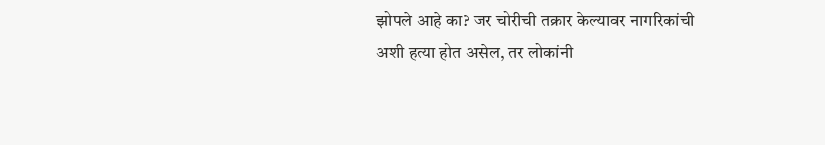झोपले आहे का? जर चोरीची तक्रार केल्यावर नागरिकांची अशी हत्या होत असेल, तर लोकांनी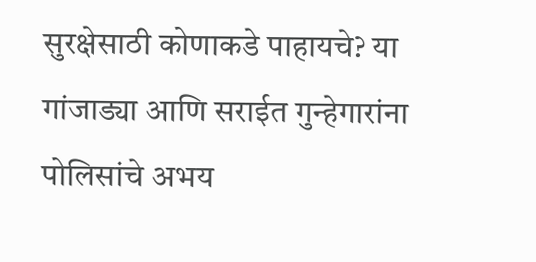सुरक्षेसाठी कोणाकडे पाहायचे? या गांजाड्या आणि सराईत गुन्हेगारांना पोलिसांचे अभय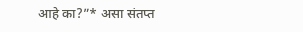आहे का?”* असा संतप्त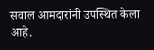सवाल आमदारांनी उपस्थित केला आहे.